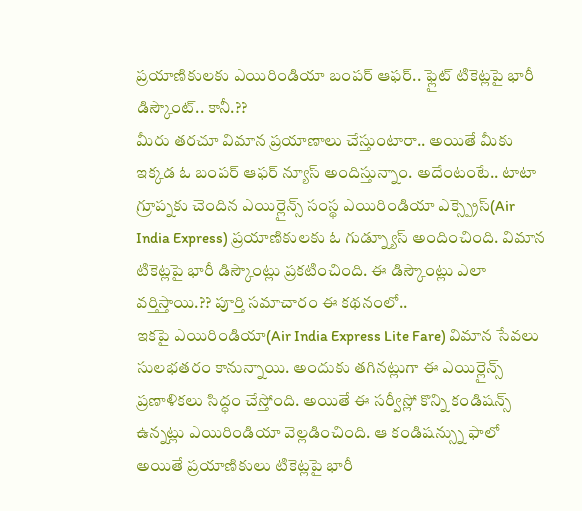ప్రయాణికులకు ఎయిరిండియా బంపర్ ఆఫర్.. ఫ్లైట్ టికెట్లపై భారీ డిస్కౌంట్.. కానీ.??
మీరు తరచూ విమాన ప్రయాణాలు చేస్తుంటారా.. అయితే మీకు ఇక్కడ ఓ బంపర్ ఆఫర్ న్యూస్ అందిస్తున్నాం. అదేంటంటే.. టాటా గ్రూప్నకు చెందిన ఎయిర్లైన్స్ సంస్థ ఎయిరిండియా ఎక్స్ప్రెస్(Air India Express) ప్రయాణికులకు ఓ గుడ్న్యూస్ అందించింది. విమాన టికెట్లపై భారీ డిస్కౌంట్లు ప్రకటించింది. ఈ డిస్కౌంట్లు ఎలా వర్తిస్తాయి.?? పూర్తి సమాచారం ఈ కథనంలో..
ఇకపై ఎయిరిండియా(Air India Express Lite Fare) విమాన సేవలు సులభతరం కానున్నాయి. అందుకు తగినట్లుగా ఈ ఎయిర్లైన్స్ ప్రణాళికలు సిద్ధం చేస్తోంది. అయితే ఈ సర్వీస్లో కొన్ని కండిషన్స్ ఉన్నట్లు ఎయిరిండియా వెల్లడించింది. ఆ కండిషన్స్ను ఫాలో అయితే ప్రయాణికులు టికెట్లపై భారీ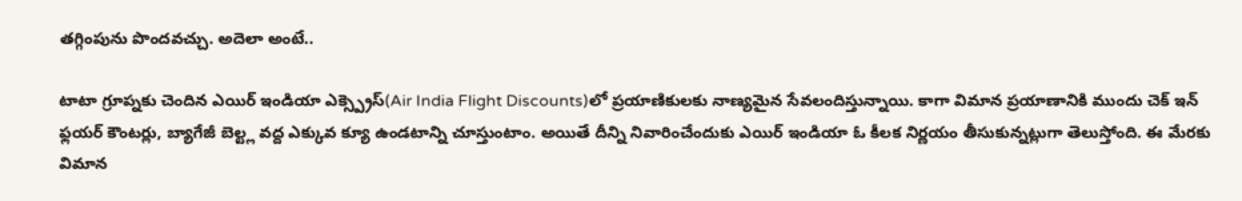తగ్గింపును పొందవచ్చు. అదెలా అంటే..

టాటా గ్రూప్నకు చెందిన ఎయిర్ ఇండియా ఎక్స్ప్రెస్(Air India Flight Discounts)లో ప్రయాణికులకు నాణ్యమైన సేవలందిస్తున్నాయి. కాగా విమాన ప్రయాణానికి ముందు చెక్ ఇన్ ఫ్లయర్ కౌంటర్లు, బ్యాగేజీ బెల్ట్ల వద్ద ఎక్కువ క్యూ ఉండటాన్ని చూస్తుంటాం. అయితే దీన్ని నివారించేందుకు ఎయిర్ ఇండియా ఓ కీలక నిర్ణయం తీసుకున్నట్లుగా తెలుస్తోంది. ఈ మేరకు విమాన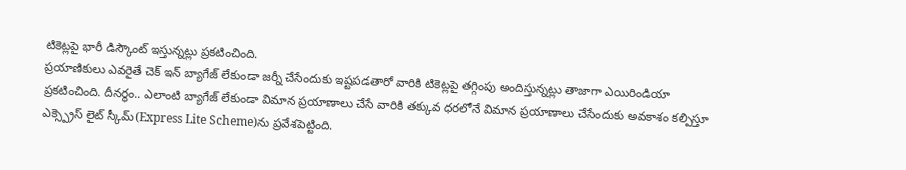టికెట్లపై భారీ డిస్కౌంట్ ఇస్తున్నట్లు ప్రకటించింది.
ప్రయాణికులు ఎవరైతే చెక్ ఇన్ బ్యాగేజ్ లేకుండా జర్నీ చేసేందుకు ఇష్టపడతారో వారికి టికెట్లపై తగ్గింపు అందిస్తున్నట్లు తాజాగా ఎయిరిండియా ప్రకటించింది. దీనర్థం.. ఎలాంటి బ్యాగేజ్ లేకుండా విమాన ప్రయాణాలు చేసే వారికి తక్కువ ధరలోనే విమాన ప్రయాణాలు చేసేందుకు అవకాశం కల్పిస్తూ ఎక్స్ప్రెస్ లైట్ స్కీమ్(Express Lite Scheme)ను ప్రవేశపెట్టింది.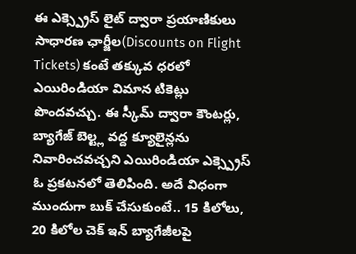ఈ ఎక్స్ప్రెస్ లైట్ ద్వారా ప్రయాణికులు సాధారణ ఛార్జీల(Discounts on Flight Tickets) కంటే తక్కువ ధరలో ఎయిరిండియా విమాన టికెట్లు పొందవచ్చు. ఈ స్కీమ్ ద్వారా కౌంటర్లు, బ్యాగేజ్ బెల్ట్ల వద్ద క్యూలైన్లను నివారించవచ్చని ఎయిరిండియా ఎక్స్ప్రెస్ ఓ ప్రకటనలో తెలిపింది. అదే విధంగా ముందుగా బుక్ చేసుకుంటే.. 15 కిలోలు, 20 కిలోల చెక్ ఇన్ బ్యాగేజీలపై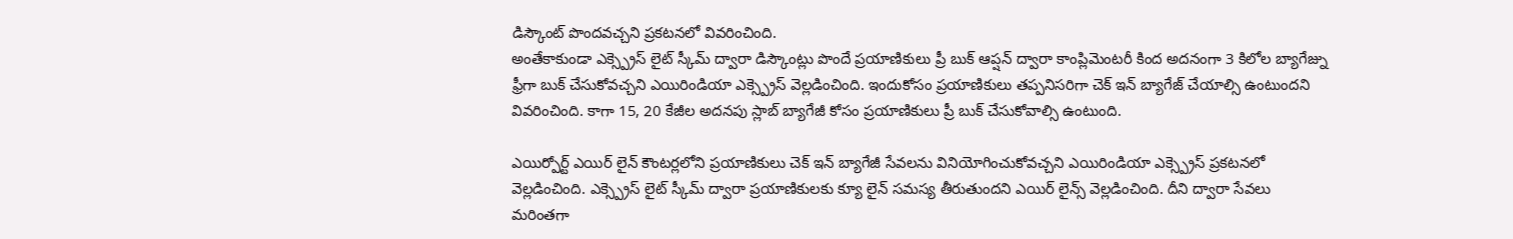డిస్కౌంట్ పొందవచ్చని ప్రకటనలో వివరించింది.
అంతేకాకుండా ఎక్స్ప్రెస్ లైట్ స్కీమ్ ద్వారా డిస్కౌంట్లు పొందే ప్రయాణికులు ప్రీ బుక్ ఆప్షన్ ద్వారా కాంప్లిమెంటరీ కింద అదనంగా 3 కిలోల బ్యాగేజ్ను ఫ్రీగా బుక్ చేసుకోవచ్చని ఎయిరిండియా ఎక్స్ప్రెస్ వెల్లడించింది. ఇందుకోసం ప్రయాణికులు తప్పనిసరిగా చెక్ ఇన్ బ్యాగేజ్ చేయాల్సి ఉంటుందని వివరించింది. కాగా 15, 20 కేజీల అదనపు స్లాబ్ బ్యాగేజీ కోసం ప్రయాణికులు ప్రీ బుక్ చేసుకోవాల్సి ఉంటుంది.

ఎయిర్పోర్ట్ ఎయిర్ లైన్ కౌంటర్లలోని ప్రయాణికులు చెక్ ఇన్ బ్యాగేజీ సేవలను వినియోగించుకోవచ్చని ఎయిరిండియా ఎక్స్ప్రెస్ ప్రకటనలో వెల్లడించింది. ఎక్స్ప్రెస్ లైట్ స్కీమ్ ద్వారా ప్రయాణికులకు క్యూ లైన్ సమస్య తీరుతుందని ఎయిర్ లైన్స్ వెల్లడించింది. దీని ద్వారా సేవలు మరింతగా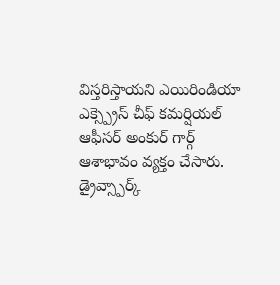విస్తరిస్తాయని ఎయిరిండియా ఎక్స్ప్రెస్ చీఫ్ కమర్షియల్ ఆఫీసర్ అంకుర్ గార్గ్ ఆశాభావం వ్యక్తం చేసారు.
డ్రైవ్స్పార్క్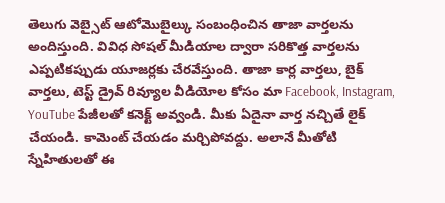తెలుగు వెబ్సైట్ ఆటోమొబైల్కు సంబంధించిన తాజా వార్తలను అందిస్తుంది. వివిధ సోషల్ మీడియాల ద్వారా సరికొత్త వార్తలను ఎప్పటికప్పుడు యూజర్లకు చేరవేస్తుంది. తాజా కార్ల వార్తలు, బైక్ వార్తలు, టెస్ట్ డ్రైవ్ రివ్యూల వీడియోల కోసం మా Facebook, Instagram, YouTube పేజీలతో కనెక్ట్ అవ్వండి. మీకు ఏదైనా వార్త నచ్చితే లైక్ చేయండి. కామెంట్ చేయడం మర్చిపోవద్దు. అలానే మీతోటి స్నేహితులతో ఈ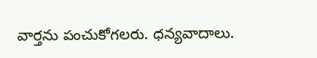వార్తను పంచుకోగలరు. ధన్యవాదాలు.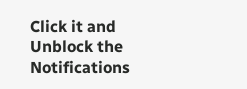Click it and Unblock the Notifications